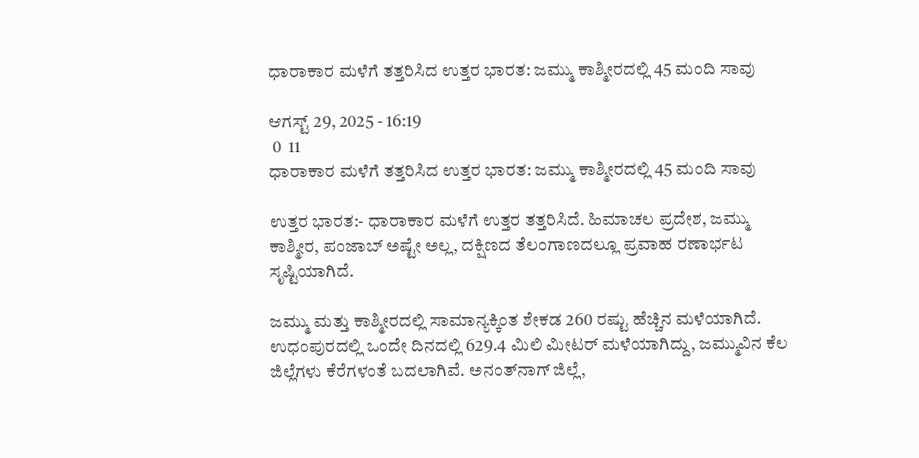ಧಾರಾಕಾರ ಮಳೆಗೆ ತತ್ತರಿಸಿದ ಉತ್ತರ ಭಾರತ: ಜಮ್ಮು ಕಾಶ್ಮೀರದಲ್ಲಿ 45 ಮಂದಿ ಸಾವು

ಆಗಸ್ಟ್ 29, 2025 - 16:19
 0  11
ಧಾರಾಕಾರ ಮಳೆಗೆ ತತ್ತರಿಸಿದ ಉತ್ತರ ಭಾರತ: ಜಮ್ಮು ಕಾಶ್ಮೀರದಲ್ಲಿ 45 ಮಂದಿ ಸಾವು

ಉತ್ತರ ಭಾರತ:- ಧಾರಾಕಾರ ಮಳೆಗೆ ಉತ್ತರ ತತ್ತರಿಸಿದೆ. ಹಿಮಾಚಲ ಪ್ರದೇಶ, ಜಮ್ಮು ಕಾಶ್ಮೀರ, ಪಂಜಾಬ್ ಅಷ್ಟೇ ಅಲ್ಲ, ದಕ್ಷಿಣದ ತೆಲಂಗಾಣದಲ್ಲೂ ಪ್ರವಾಹ ರಣಾರ್ಭಟ ಸೃಷ್ಟಿಯಾಗಿದೆ.

ಜಮ್ಮು ಮತ್ತು ಕಾಶ್ಮೀರದಲ್ಲಿ ಸಾಮಾನ್ಯಕ್ಕಿಂತ ಶೇಕಡ 260 ರಷ್ಟು ಹೆಚ್ಚಿನ ಮಳೆಯಾಗಿದೆ. ಉಧಂಪುರದಲ್ಲಿ ಒಂದೇ ದಿನದಲ್ಲಿ 629.4 ಮಿಲಿ ಮೀಟರ್ ಮಳೆಯಾಗಿದ್ದು, ಜಮ್ಮುವಿನ ಕೆಲ ಜಿಲ್ಲೆಗಳು ಕೆರೆಗಳಂತೆ ಬದಲಾಗಿವೆ. ಅನಂತ್‌ನಾಗ್ ಜಿಲ್ಲೆ,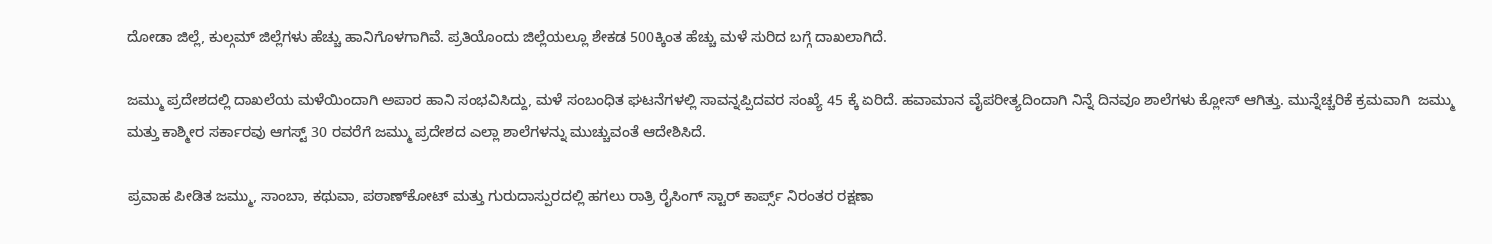ದೋಡಾ ಜಿಲ್ಲೆ, ಕುಲ್ಗಮ್ ಜಿಲ್ಲೆಗಳು ಹೆಚ್ಚು ಹಾನಿಗೊಳಗಾಗಿವೆ. ಪ್ರತಿಯೊಂದು ಜಿಲ್ಲೆಯಲ್ಲೂ ಶೇಕಡ 500ಕ್ಕಿಂತ ಹೆಚ್ಚು ಮಳೆ ಸುರಿದ ಬಗ್ಗೆ ದಾಖಲಾಗಿದೆ.

ಜಮ್ಮು ಪ್ರದೇಶದಲ್ಲಿ ದಾಖಲೆಯ ಮಳೆಯಿಂದಾಗಿ ಅಪಾರ ಹಾನಿ ಸಂಭವಿಸಿದ್ದು, ಮಳೆ ಸಂಬಂಧಿತ ಘಟನೆಗಳಲ್ಲಿ ಸಾವನ್ನಪ್ಪಿದವರ ಸಂಖ್ಯೆ 45 ಕ್ಕೆ ಏರಿದೆ. ಹವಾಮಾನ ವೈಪರೀತ್ಯದಿಂದಾಗಿ ನಿನ್ನೆ ದಿನವೂ ಶಾಲೆಗಳು ಕ್ಲೋಸ್ ಆಗಿತ್ತು. ಮುನ್ನೆಚ್ಚರಿಕೆ ಕ್ರಮವಾಗಿ  ಜಮ್ಮು ಮತ್ತು ಕಾಶ್ಮೀರ ಸರ್ಕಾರವು ಆಗಸ್ಟ್ 30 ರವರೆಗೆ ಜಮ್ಮು ಪ್ರದೇಶದ ಎಲ್ಲಾ ಶಾಲೆಗಳನ್ನು ಮುಚ್ಚುವಂತೆ ಆದೇಶಿಸಿದೆ.

ಪ್ರವಾಹ ಪೀಡಿತ ಜಮ್ಮು, ಸಾಂಬಾ, ಕಥುವಾ, ಪಠಾಣ್‌ಕೋಟ್ ಮತ್ತು ಗುರುದಾಸ್ಪುರದಲ್ಲಿ ಹಗಲು ರಾತ್ರಿ ರೈಸಿಂಗ್ ಸ್ಟಾರ್ ಕಾರ್ಪ್ಸ್ ನಿರಂತರ ರಕ್ಷಣಾ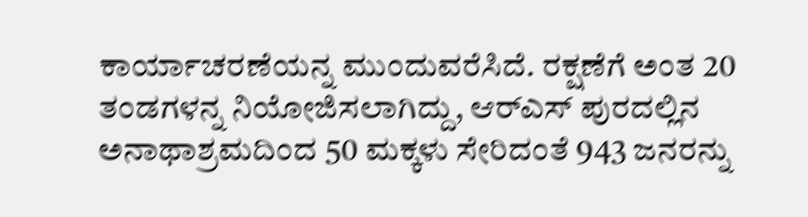ಕಾರ್ಯಾಚರಣೆಯನ್ನ ಮುಂದುವರೆಸಿದೆ. ರಕ್ಷಣೆಗೆ ಅಂತ 20 ತಂಡಗಳನ್ನ ನಿಯೋಜಿಸಲಾಗಿದ್ದು, ಆರ್‌ಎಸ್ ಪುರದಲ್ಲಿನ ಅನಾಥಾಶ್ರಮದಿಂದ 50 ಮಕ್ಕಳು ಸೇರಿದಂತೆ 943 ಜನರನ್ನು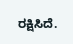ರಕ್ಷಿಸಿದೆ.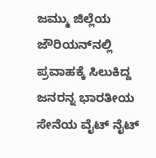ಜಮ್ಮು ಜಿಲ್ಲೆಯ ಜೌರಿಯನ್‌ನಲ್ಲಿ ಪ್ರವಾಹಕ್ಕೆ ಸಿಲುಕಿದ್ದ ಜನರನ್ನ ಭಾರತೀಯ ಸೇನೆಯ ವೈಟ್ ನೈಟ್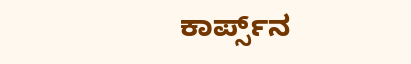ಕಾರ್ಪ್ಸ್‌ನ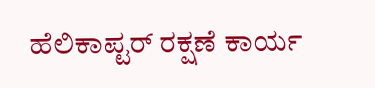ಹೆಲಿಕಾಪ್ಟರ್ ರಕ್ಷಣೆ ಕಾರ್ಯ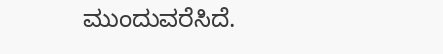ಮುಂದುವರೆಸಿದೆ.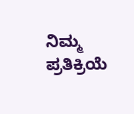ನಿಮ್ಮ ಪ್ರತಿಕ್ರಿಯೆ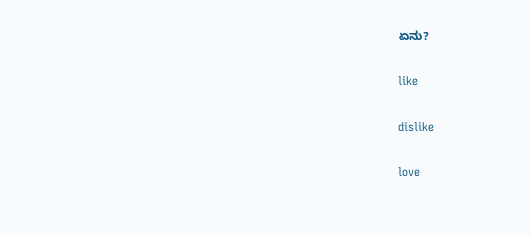ಏನು?

like

dislike

love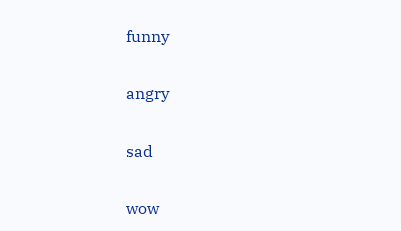funny

angry

sad

wow